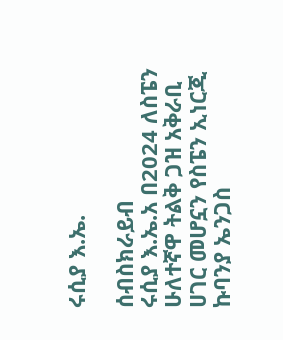ሩሲያ እ.ኤ.

ሰብስክራይብ
ሩሲያ እ.ኤ.አ በ2024 ለስፔን ሁለተኛዋ ትልቅ ጋዝ አቅራቢ ሀገር መሆኗን የስፔን ኢነርጂ ኩባንያ ኤንጋስ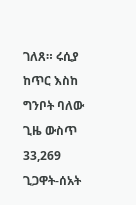ገለጸ። ሩሲያ ከጥር እስከ ግንቦት ባለው ጊዜ ውስጥ 33,269 ጊጋዋት-ሰአት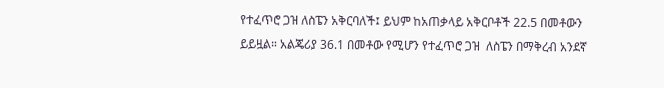የተፈጥሮ ጋዝ ለስፔን አቅርባለች፤ ይህም ከአጠቃላይ አቅርቦቶች 22.5 በመቶውን ይይዟል። አልጄሪያ 36.1 በመቶው የሚሆን የተፈጥሮ ጋዝ  ለስፔን በማቅረብ አንደኛ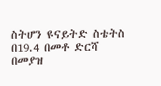ስትሆን ዩናይትድ ስቴትስ በ19.4 በመቶ ድርሻ በመያዝ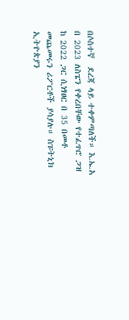በሶስተኛ  ደረጃ ላይ ተቀምጣለች። እ.ኤ.አ በ 2023 ለስፔን የቀረበቸው የተፈጥሮ ጋዝ  ከ 2022 ጋር ሲነፃፀር በ 35 በመቶ መጨመሩን ሪፖርቶች ያሳያሉ። ስፑትኒክ ኢትዮጵያን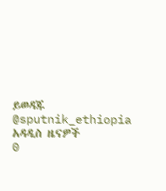ይወዳጁ @sputnik_ethiopia
አዳዲስ ዜናዎች
0